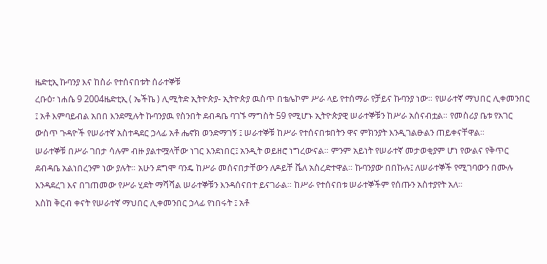ዜድቲኢ ኩባንያ እና ከስራ የተሰናበቱት ሰራተኞቹ
ረቡዕ፣ ነሐሴ 9 2004ዜድቲኢ ( ኤችኬ ) ሊሚትድ ኢትዮጵያ- ኢትዮጵያ ዉስጥ በቴሌኮም ሥራ ላይ የተሰማራ የቻይና ኩባንያ ነው። የሠራተኛ ማህበር ሊቀመንበር ፤ አቶ እምባይብል አበበ እንደሚሉት ኩባንያዉ የስንበት ደብዳቤ ባገኙ ማግስት 59 የሚሆኑ ኢትዮጵያዊ ሠራተኞቹን ከሥራ አሰናብቷል። የመስሪያ ቤቱ የአገር ውስጥ ጉዳዮች የሠራተኛ አስተዳደር ኃላፊ አቶ ሔኖክ ወንድማገኝ ፤ ሠራተኞቹ ከሥራ የተሰናበቱበትን ዋና ምክንያት እንዲገልፁልን ጠይቀናቸዋል።
ሠራተኞቹ በሥራ ገበታ ሳሉም ብዙ ያልተሟላቸው ነገር እንደነበር፤ አንዲት ወይዘሮ ነግረውናል። ምንም አይነት የሠራተኛ መታወቂያም ሆነ የውልና የቅጥር ደብዳቤ አልነበረንም ነው ያሉት። አሁን ደግሞ ባንዴ ከሥራ መሰናበታቸውን ለዶይቸ ቬለ አስረድተዋል። ኩባንያው በበኩሉ፤ ለሠራተኞች የሚገባውን በሙሉ እንዳደረገ እና በገጠመው የሥራ ሂደት ማሻሻል ሠራተኞቹን እንዳሰናበተ ይናገራል። ከሥራ የተሰናበቱ ሠራተኞችም የሰጡን አስተያየት አለ።
እስከ ቅርብ ቀናት የሠራተኛ ማህበር ሊቀመንበር ኃላፊ የነበሩት ፤ አቶ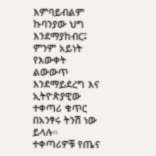እምባይብልም ኩባንያው ህግ እንደማያከብር፤ ምንም አይነት የእውቀት ልውውጥ እንደማይደረግ እና ኢትዮጵያዊው ተቀጣሪ ቁጥር በአንፃሩ ትንሽ ነው ይላሉ።
ተቀጣሪዎቹ የጤና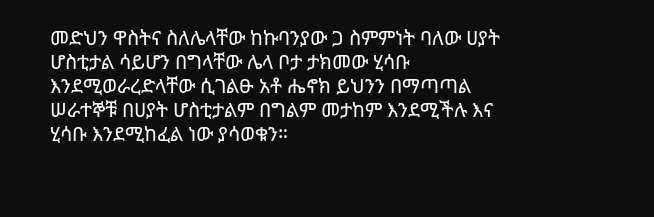መድህን ዋስትና ስለሌላቸው ከኩባንያው ጋ ስምምነት ባለው ሀያት ሆስቲታል ሳይሆን በግላቸው ሌላ ቦታ ታክመው ሂሳቡ እንደሚወራረድላቸው ሲገልፁ አቶ ሔኖክ ይህንን በማጣጣል ሠራተኞቹ በሀያት ሆስቲታልም በግልም መታከም እንደሚችሉ እና ሂሳቡ እንደሚከፈል ነው ያሳወቁን።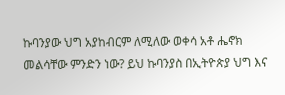ኩባንያው ህግ አያከብርም ለሚለው ወቀሳ አቶ ሔኖክ መልሳቸው ምንድን ነው? ይህ ኩባንያስ በኢትዮጵያ ህግ እና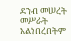ደንብ መሠረት መሥራት አልነበረበትም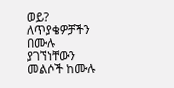ወይ?
ለጥያቄዎቻችን በሙሉ ያገኘነቸውን መልሶች ከሙሉ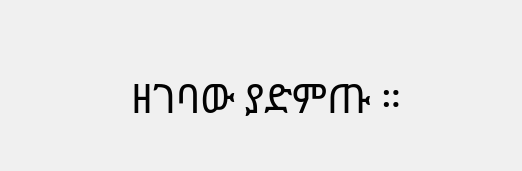ዘገባው ያድምጡ ።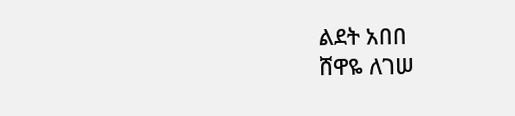ልደት አበበ
ሸዋዬ ለገሠ